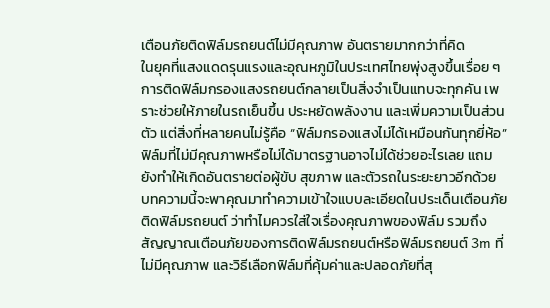เตือนภัยติดฟิล์มรถยนต์ไม่มีคุณภาพ อันตรายมากกว่าที่คิด
ในยุคที่แสงแดดรุนแรงและอุณหภูมิในประเทศไทยพุ่งสูงขึ้นเรื่อย ๆ การติดฟิล์มกรองแสงรถยนต์กลายเป็นสิ่งจำเป็นแทบจะทุกคัน เพราะช่วยให้ภายในรถเย็นขึ้น ประหยัดพลังงาน และเพิ่มความเป็นส่วนตัว แต่สิ่งที่หลายคนไม่รู้คือ “ฟิล์มกรองแสงไม่ได้เหมือนกันทุกยี่ห้อ” ฟิล์มที่ไม่มีคุณภาพหรือไม่ได้มาตรฐานอาจไม่ได้ช่วยอะไรเลย แถมยังทำให้เกิดอันตรายต่อผู้ขับ สุขภาพ และตัวรถในระยะยาวอีกด้วย บทความนี้จะพาคุณมาทำความเข้าใจแบบละเอียดในประเด็นเตือนภัยติดฟิล์มรถยนต์ ว่าทำไมควรใส่ใจเรื่องคุณภาพของฟิล์ม รวมถึงสัญญาณเตือนภัยของการติดฟิล์มรถยนต์หรือฟิล์มรถยนต์ 3m ที่ไม่มีคุณภาพ และวิธีเลือกฟิล์มที่คุ้มค่าและปลอดภัยที่สุ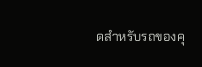ดสำหรับรถของคุ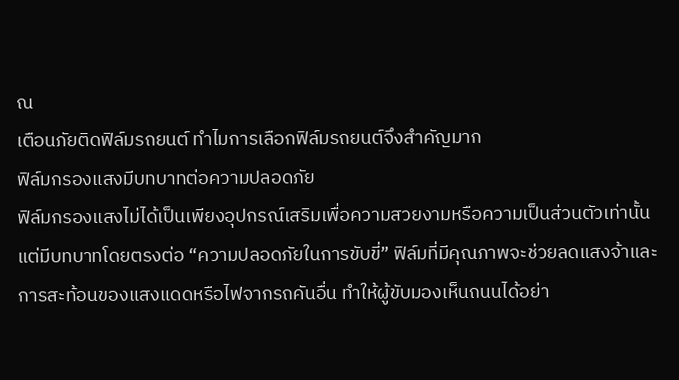ณ
เตือนภัยติดฟิล์มรถยนต์ ทำไมการเลือกฟิล์มรถยนต์จึงสำคัญมาก
ฟิล์มกรองแสงมีบทบาทต่อความปลอดภัย
ฟิล์มกรองแสงไม่ได้เป็นเพียงอุปกรณ์เสริมเพื่อความสวยงามหรือความเป็นส่วนตัวเท่านั้น แต่มีบทบาทโดยตรงต่อ “ความปลอดภัยในการขับขี่” ฟิล์มที่มีคุณภาพจะช่วยลดแสงจ้าและการสะท้อนของแสงแดดหรือไฟจากรถคันอื่น ทำให้ผู้ขับมองเห็นถนนได้อย่า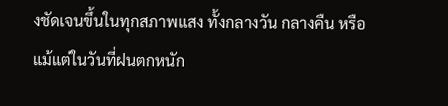งชัดเจนขึ้นในทุกสภาพแสง ทั้งกลางวัน กลางคืน หรือแม้แต่ในวันที่ฝนตกหนัก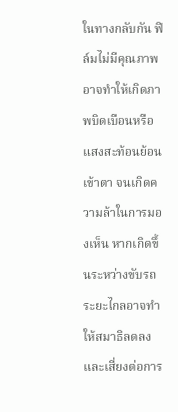ในทางกลับกัน ฟิล์มไม่มีคุณภาพอาจทำให้เกิดภาพบิดเบือนหรือแสงสะท้อนย้อนเข้าตา จนเกิดความล้าในการมองเห็น หากเกิดขึ้นระหว่างขับรถระยะไกลอาจทำให้สมาธิลดลง และเสี่ยงต่อการ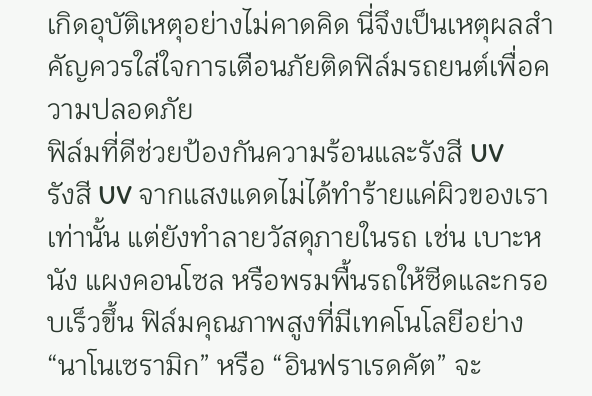เกิดอุบัติเหตุอย่างไม่คาดคิด นี่จึงเป็นเหตุผลสำคัญควรใส่ใจการเตือนภัยติดฟิล์มรถยนต์เพื่อความปลอดภัย
ฟิล์มที่ดีช่วยป้องกันความร้อนและรังสี UV
รังสี UV จากแสงแดดไม่ได้ทำร้ายแค่ผิวของเราเท่านั้น แต่ยังทำลายวัสดุภายในรถ เช่น เบาะหนัง แผงคอนโซล หรือพรมพื้นรถให้ซีดและกรอบเร็วขึ้น ฟิล์มคุณภาพสูงที่มีเทคโนโลยีอย่าง “นาโนเซรามิก” หรือ “อินฟราเรดคัต” จะ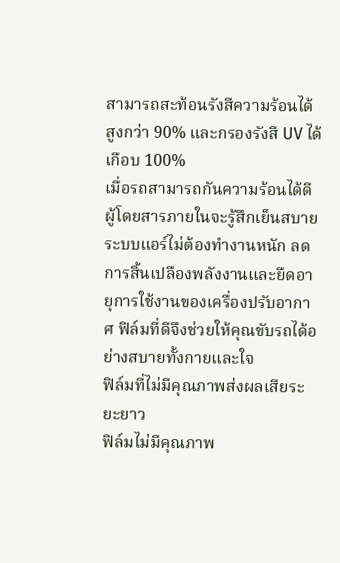สามารถสะท้อนรังสีความร้อนได้สูงกว่า 90% และกรองรังสี UV ได้เกือบ 100%
เมื่อรถสามารถกันความร้อนได้ดี ผู้โดยสารภายในจะรู้สึกเย็นสบาย ระบบแอร์ไม่ต้องทำงานหนัก ลดการสิ้นเปลืองพลังงานและยืดอายุการใช้งานของเครื่องปรับอากาศ ฟิล์มที่ดีจึงช่วยให้คุณขับรถได้อย่างสบายทั้งกายและใจ
ฟิล์มที่ไม่มีคุณภาพส่งผลเสียระยะยาว
ฟิล์มไม่มีคุณภาพ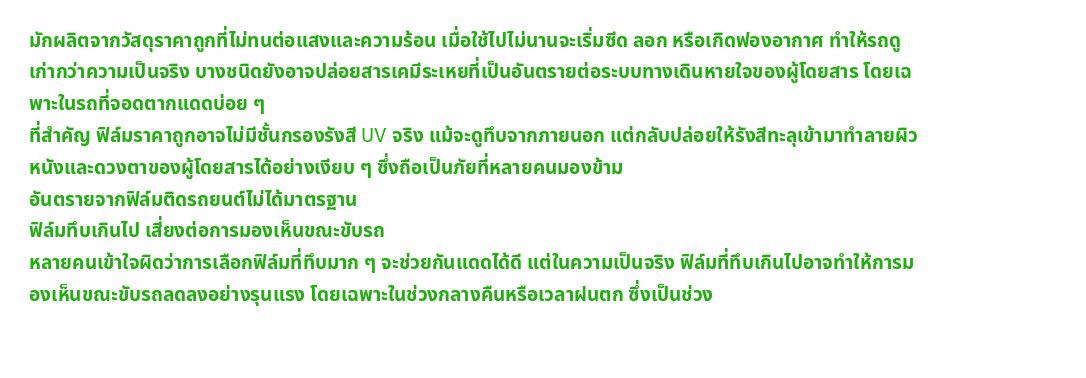มักผลิตจากวัสดุราคาถูกที่ไม่ทนต่อแสงและความร้อน เมื่อใช้ไปไม่นานจะเริ่มซีด ลอก หรือเกิดฟองอากาศ ทำให้รถดูเก่ากว่าความเป็นจริง บางชนิดยังอาจปล่อยสารเคมีระเหยที่เป็นอันตรายต่อระบบทางเดินหายใจของผู้โดยสาร โดยเฉพาะในรถที่จอดตากแดดบ่อย ๆ
ที่สำคัญ ฟิล์มราคาถูกอาจไม่มีชั้นกรองรังสี UV จริง แม้จะดูทึบจากภายนอก แต่กลับปล่อยให้รังสีทะลุเข้ามาทำลายผิวหนังและดวงตาของผู้โดยสารได้อย่างเงียบ ๆ ซึ่งถือเป็นภัยที่หลายคนมองข้าม
อันตรายจากฟิล์มติดรถยนต์ไม่ได้มาตรฐาน
ฟิล์มทึบเกินไป เสี่ยงต่อการมองเห็นขณะขับรถ
หลายคนเข้าใจผิดว่าการเลือกฟิล์มที่ทึบมาก ๆ จะช่วยกันแดดได้ดี แต่ในความเป็นจริง ฟิล์มที่ทึบเกินไปอาจทำให้การมองเห็นขณะขับรถลดลงอย่างรุนแรง โดยเฉพาะในช่วงกลางคืนหรือเวลาฝนตก ซึ่งเป็นช่วง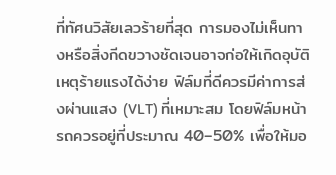ที่ทัศนวิสัยเลวร้ายที่สุด การมองไม่เห็นทางหรือสิ่งกีดขวางชัดเจนอาจก่อให้เกิดอุบัติเหตุร้ายแรงได้ง่าย ฟิล์มที่ดีควรมีค่าการส่งผ่านแสง (VLT) ที่เหมาะสม โดยฟิล์มหน้ารถควรอยู่ที่ประมาณ 40–50% เพื่อให้มอ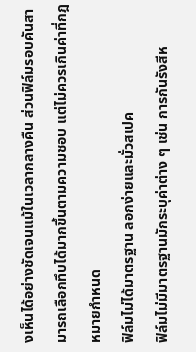งเห็นได้อย่างชัดเจนแม้ในเวลากลางคืน ส่วนฟิล์มรอบคันสามารถเลือกทึบได้มากขึ้นตามความชอบ แต่ไม่ควรเกินค่าที่กฎหมายกำหนด
ฟิล์มไม่ได้มาตรฐาน ลอกง่ายและมั่วสเปค
ฟิล์มไม่มีมาตรฐานมักระบุค่าต่าง ๆ เช่น การกันรังสีห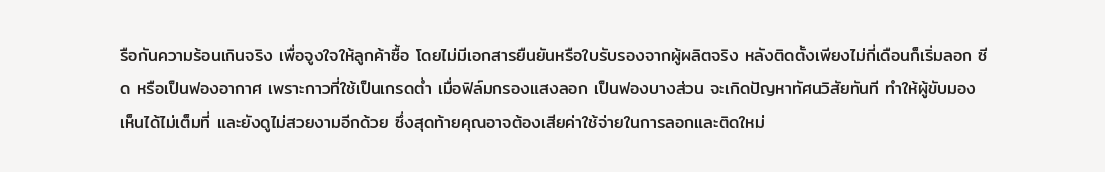รือกันความร้อนเกินจริง เพื่อจูงใจให้ลูกค้าซื้อ โดยไม่มีเอกสารยืนยันหรือใบรับรองจากผู้ผลิตจริง หลังติดตั้งเพียงไม่กี่เดือนก็เริ่มลอก ซีด หรือเป็นฟองอากาศ เพราะกาวที่ใช้เป็นเกรดต่ำ เมื่อฟิล์มกรองแสงลอก เป็นฟองบางส่วน จะเกิดปัญหาทัศนวิสัยทันที ทำให้ผู้ขับมองเห็นได้ไม่เต็มที่ และยังดูไม่สวยงามอีกด้วย ซึ่งสุดท้ายคุณอาจต้องเสียค่าใช้จ่ายในการลอกและติดใหม่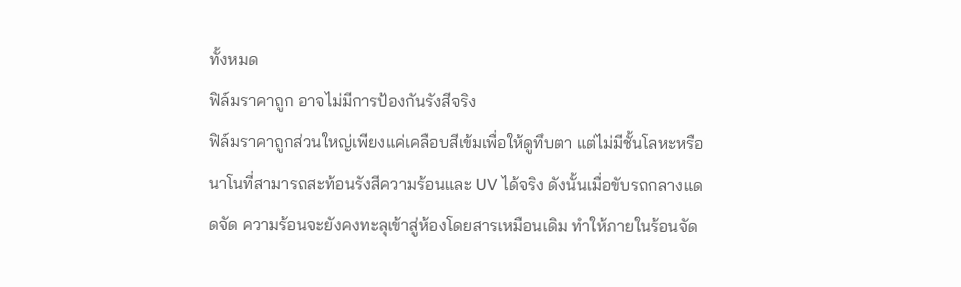ทั้งหมด
ฟิล์มราคาถูก อาจไม่มีการป้องกันรังสีจริง
ฟิล์มราคาถูกส่วนใหญ่เพียงแค่เคลือบสีเข้มเพื่อให้ดูทึบตา แต่ไม่มีชั้นโลหะหรือนาโนที่สามารถสะท้อนรังสีความร้อนและ UV ได้จริง ดังนั้นเมื่อขับรถกลางแดดจัด ความร้อนจะยังคงทะลุเข้าสู่ห้องโดยสารเหมือนเดิม ทำให้ภายในร้อนจัด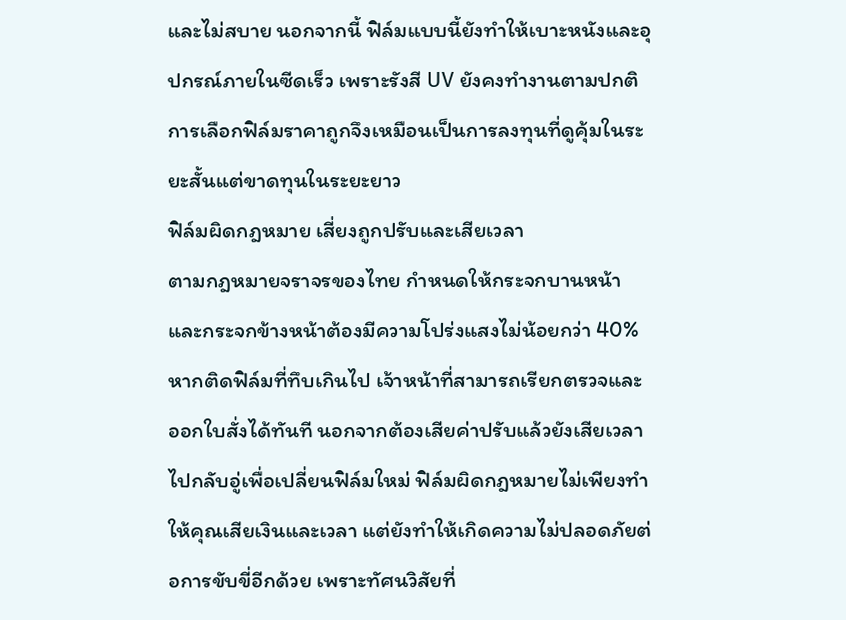และไม่สบาย นอกจากนี้ ฟิล์มแบบนี้ยังทำให้เบาะหนังและอุปกรณ์ภายในซีดเร็ว เพราะรังสี UV ยังคงทำงานตามปกติ การเลือกฟิล์มราคาถูกจึงเหมือนเป็นการลงทุนที่ดูคุ้มในระยะสั้นแต่ขาดทุนในระยะยาว
ฟิล์มผิดกฎหมาย เสี่ยงถูกปรับและเสียเวลา
ตามกฎหมายจราจรของไทย กำหนดให้กระจกบานหน้าและกระจกข้างหน้าต้องมีความโปร่งแสงไม่น้อยกว่า 40% หากติดฟิล์มที่ทึบเกินไป เจ้าหน้าที่สามารถเรียกตรวจและออกใบสั่งได้ทันที นอกจากต้องเสียค่าปรับแล้วยังเสียเวลาไปกลับอู่เพื่อเปลี่ยนฟิล์มใหม่ ฟิล์มผิดกฎหมายไม่เพียงทำให้คุณเสียเงินและเวลา แต่ยังทำให้เกิดความไม่ปลอดภัยต่อการขับขี่อีกด้วย เพราะทัศนวิสัยที่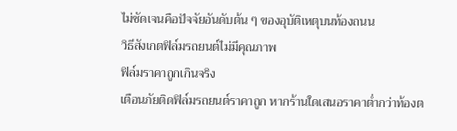ไม่ชัดเจนคือปัจจัยอันดับต้น ๆ ของอุบัติเหตุบนท้องถนน
วิธีสังเกตฟิล์มรถยนต์ไม่มีคุณภาพ
ฟิล์มราคาถูกเกินจริง
เตือนภัยติดฟิล์มรถยนต์ราคาถูก หากร้านใดเสนอราคาต่ำกว่าท้องต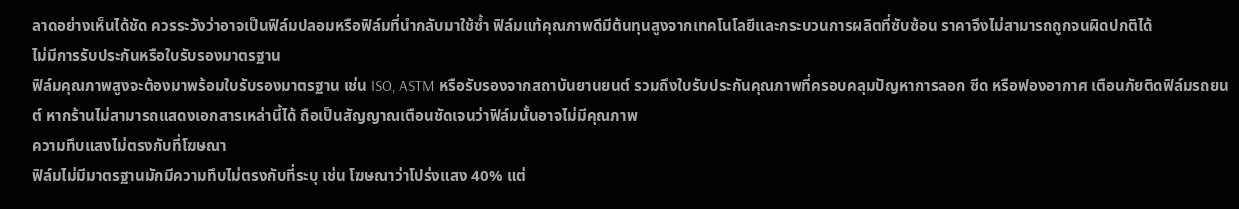ลาดอย่างเห็นได้ชัด ควรระวังว่าอาจเป็นฟิล์มปลอมหรือฟิล์มที่นำกลับมาใช้ซ้ำ ฟิล์มแท้คุณภาพดีมีต้นทุนสูงจากเทคโนโลยีและกระบวนการผลิตที่ซับซ้อน ราคาจึงไม่สามารถถูกจนผิดปกติได้
ไม่มีการรับประกันหรือใบรับรองมาตรฐาน
ฟิล์มคุณภาพสูงจะต้องมาพร้อมใบรับรองมาตรฐาน เช่น ISO, ASTM หรือรับรองจากสถาบันยานยนต์ รวมถึงใบรับประกันคุณภาพที่ครอบคลุมปัญหาการลอก ซีด หรือฟองอากาศ เตือนภัยติดฟิล์มรถยนต์ หากร้านไม่สามารถแสดงเอกสารเหล่านี้ได้ ถือเป็นสัญญาณเตือนชัดเจนว่าฟิล์มนั้นอาจไม่มีคุณภาพ
ความทึบแสงไม่ตรงกับที่โฆษณา
ฟิล์มไม่มีมาตรฐานมักมีความทึบไม่ตรงกับที่ระบุ เช่น โฆษณาว่าโปร่งแสง 40% แต่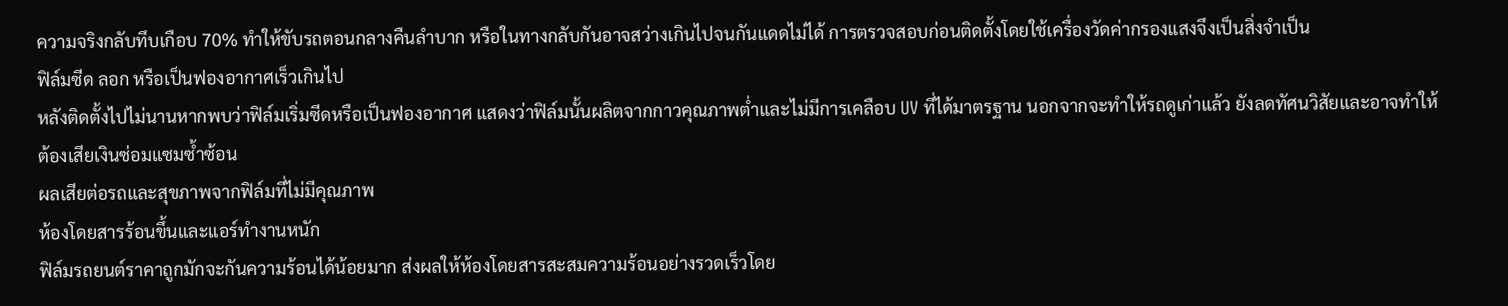ความจริงกลับทึบเกือบ 70% ทำให้ขับรถตอนกลางคืนลำบาก หรือในทางกลับกันอาจสว่างเกินไปจนกันแดดไม่ได้ การตรวจสอบก่อนติดตั้งโดยใช้เครื่องวัดค่ากรองแสงจึงเป็นสิ่งจำเป็น
ฟิล์มซีด ลอก หรือเป็นฟองอากาศเร็วเกินไป
หลังติดตั้งไปไม่นานหากพบว่าฟิล์มเริ่มซีดหรือเป็นฟองอากาศ แสดงว่าฟิล์มนั้นผลิตจากกาวคุณภาพต่ำและไม่มีการเคลือบ UV ที่ได้มาตรฐาน นอกจากจะทำให้รถดูเก่าแล้ว ยังลดทัศนวิสัยและอาจทำให้ต้องเสียเงินซ่อมแซมซ้ำซ้อน
ผลเสียต่อรถและสุขภาพจากฟิล์มที่ไม่มีคุณภาพ
ห้องโดยสารร้อนขึ้นและแอร์ทำงานหนัก
ฟิล์มรถยนต์ราคาถูกมักจะกันความร้อนได้น้อยมาก ส่งผลให้ห้องโดยสารสะสมความร้อนอย่างรวดเร็วโดย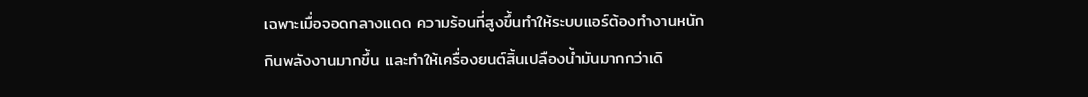เฉพาะเมื่อจอดกลางแดด ความร้อนที่สูงขึ้นทำให้ระบบแอร์ต้องทำงานหนัก กินพลังงานมากขึ้น และทำให้เครื่องยนต์สิ้นเปลืองน้ำมันมากกว่าเดิ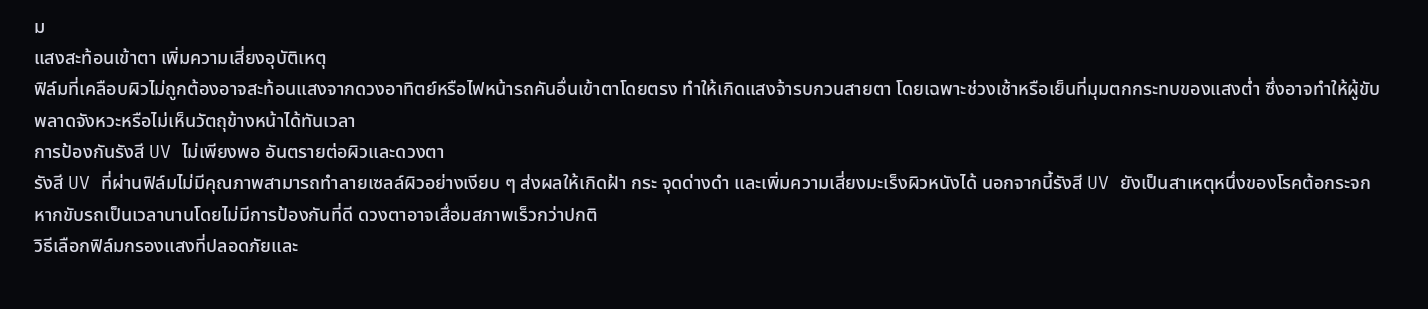ม
แสงสะท้อนเข้าตา เพิ่มความเสี่ยงอุบัติเหตุ
ฟิล์มที่เคลือบผิวไม่ถูกต้องอาจสะท้อนแสงจากดวงอาทิตย์หรือไฟหน้ารถคันอื่นเข้าตาโดยตรง ทำให้เกิดแสงจ้ารบกวนสายตา โดยเฉพาะช่วงเช้าหรือเย็นที่มุมตกกระทบของแสงต่ำ ซึ่งอาจทำให้ผู้ขับพลาดจังหวะหรือไม่เห็นวัตถุข้างหน้าได้ทันเวลา
การป้องกันรังสี UV ไม่เพียงพอ อันตรายต่อผิวและดวงตา
รังสี UV ที่ผ่านฟิล์มไม่มีคุณภาพสามารถทำลายเซลล์ผิวอย่างเงียบ ๆ ส่งผลให้เกิดฝ้า กระ จุดด่างดำ และเพิ่มความเสี่ยงมะเร็งผิวหนังได้ นอกจากนี้รังสี UV ยังเป็นสาเหตุหนึ่งของโรคต้อกระจก หากขับรถเป็นเวลานานโดยไม่มีการป้องกันที่ดี ดวงตาอาจเสื่อมสภาพเร็วกว่าปกติ
วิธีเลือกฟิล์มกรองแสงที่ปลอดภัยและ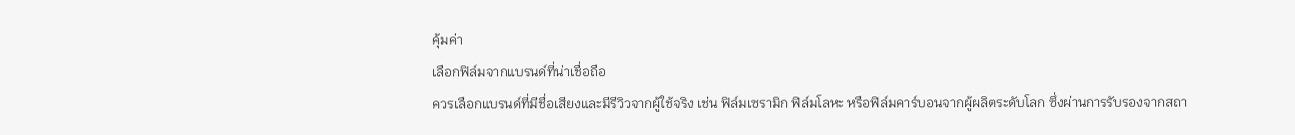คุ้มค่า
เลือกฟิล์มจากแบรนด์ที่น่าเชื่อถือ
ควรเลือกแบรนด์ที่มีชื่อเสียงและมีรีวิวจากผู้ใช้จริง เช่น ฟิล์มเซรามิก ฟิล์มโลหะ หรือฟิล์มคาร์บอนจากผู้ผลิตระดับโลก ซึ่งผ่านการรับรองจากสถา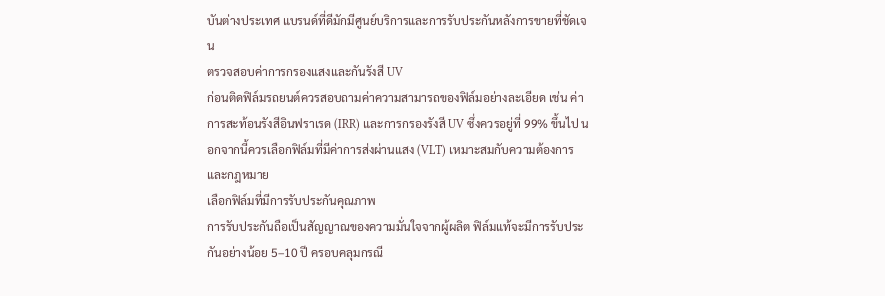บันต่างประเทศ แบรนด์ที่ดีมักมีศูนย์บริการและการรับประกันหลังการขายที่ชัดเจน
ตรวจสอบค่าการกรองแสงและกันรังสี UV
ก่อนติดฟิล์มรถยนต์ควรสอบถามค่าความสามารถของฟิล์มอย่างละเอียด เช่น ค่าการสะท้อนรังสีอินฟราเรด (IRR) และการกรองรังสี UV ซึ่งควรอยู่ที่ 99% ขึ้นไป นอกจากนี้ควรเลือกฟิล์มที่มีค่าการส่งผ่านแสง (VLT) เหมาะสมกับความต้องการและกฎหมาย
เลือกฟิล์มที่มีการรับประกันคุณภาพ
การรับประกันถือเป็นสัญญาณของความมั่นใจจากผู้ผลิต ฟิล์มแท้จะมีการรับประกันอย่างน้อย 5–10 ปี ครอบคลุมกรณี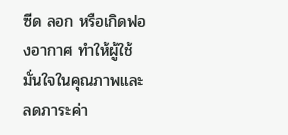ซีด ลอก หรือเกิดฟองอากาศ ทำให้ผู้ใช้มั่นใจในคุณภาพและลดภาระค่า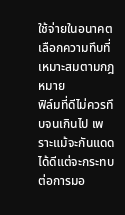ใช้จ่ายในอนาคต
เลือกความทึบที่เหมาะสมตามกฎหมาย
ฟิล์มที่ดีไม่ควรทึบจนเกินไป เพราะแม้จะกันแดดได้ดีแต่จะกระทบต่อการมอ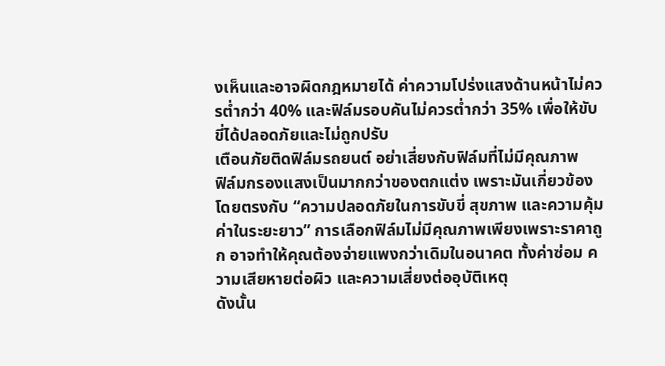งเห็นและอาจผิดกฎหมายได้ ค่าความโปร่งแสงด้านหน้าไม่ควรต่ำกว่า 40% และฟิล์มรอบคันไม่ควรต่ำกว่า 35% เพื่อให้ขับขี่ได้ปลอดภัยและไม่ถูกปรับ
เตือนภัยติดฟิล์มรถยนต์ อย่าเสี่ยงกับฟิล์มที่ไม่มีคุณภาพ
ฟิล์มกรองแสงเป็นมากกว่าของตกแต่ง เพราะมันเกี่ยวข้องโดยตรงกับ “ความปลอดภัยในการขับขี่ สุขภาพ และความคุ้มค่าในระยะยาว” การเลือกฟิล์มไม่มีคุณภาพเพียงเพราะราคาถูก อาจทำให้คุณต้องจ่ายแพงกว่าเดิมในอนาคต ทั้งค่าซ่อม ความเสียหายต่อผิว และความเสี่ยงต่ออุบัติเหตุ
ดังนั้น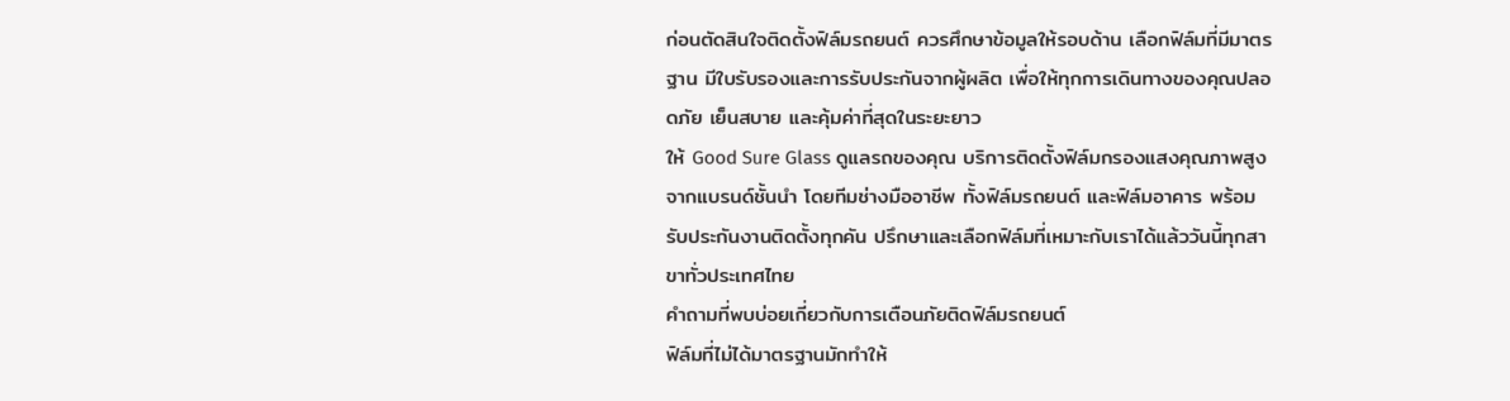ก่อนตัดสินใจติดตั้งฟิล์มรถยนต์ ควรศึกษาข้อมูลให้รอบด้าน เลือกฟิล์มที่มีมาตรฐาน มีใบรับรองและการรับประกันจากผู้ผลิต เพื่อให้ทุกการเดินทางของคุณปลอดภัย เย็นสบาย และคุ้มค่าที่สุดในระยะยาว
ให้ Good Sure Glass ดูแลรถของคุณ บริการติดตั้งฟิล์มกรองแสงคุณภาพสูงจากแบรนด์ชั้นนำ โดยทีมช่างมืออาชีพ ทั้งฟิล์มรถยนต์ และฟิล์มอาคาร พร้อมรับประกันงานติดตั้งทุกคัน ปรึกษาและเลือกฟิล์มที่เหมาะกับเราได้แล้ววันนี้ทุกสาขาทั่วประเทศไทย
คำถามที่พบบ่อยเกี่ยวกับการเตือนภัยติดฟิล์มรถยนต์
ฟิล์มที่ไม่ได้มาตรฐานมักทำให้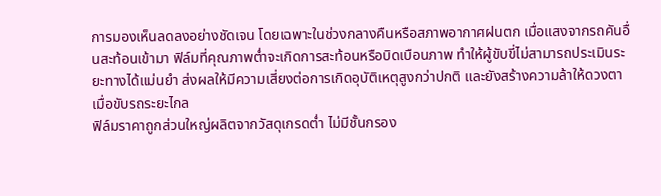การมองเห็นลดลงอย่างชัดเจน โดยเฉพาะในช่วงกลางคืนหรือสภาพอากาศฝนตก เมื่อแสงจากรถคันอื่นสะท้อนเข้ามา ฟิล์มที่คุณภาพต่ำจะเกิดการสะท้อนหรือบิดเบือนภาพ ทำให้ผู้ขับขี่ไม่สามารถประเมินระยะทางได้แม่นยำ ส่งผลให้มีความเสี่ยงต่อการเกิดอุบัติเหตุสูงกว่าปกติ และยังสร้างความล้าให้ดวงตาเมื่อขับรถระยะไกล
ฟิล์มราคาถูกส่วนใหญ่ผลิตจากวัสดุเกรดต่ำ ไม่มีชั้นกรอง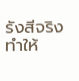รังสีจริง ทำให้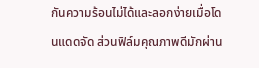กันความร้อนไม่ได้และลอกง่ายเมื่อโดนแดดจัด ส่วนฟิล์มคุณภาพดีมักผ่าน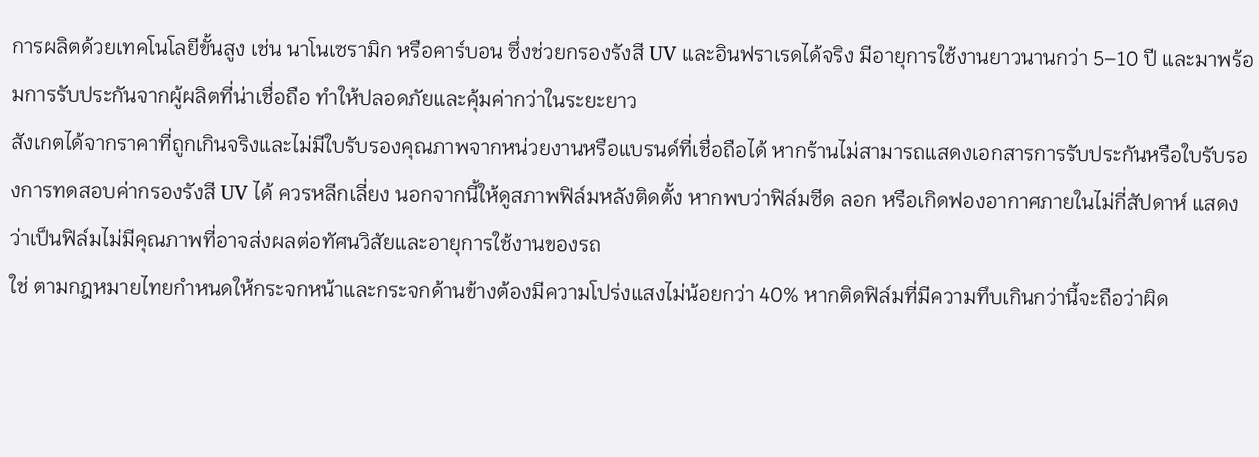การผลิตด้วยเทคโนโลยีขั้นสูง เช่น นาโนเซรามิก หรือคาร์บอน ซึ่งช่วยกรองรังสี UV และอินฟราเรดได้จริง มีอายุการใช้งานยาวนานกว่า 5–10 ปี และมาพร้อมการรับประกันจากผู้ผลิตที่น่าเชื่อถือ ทำให้ปลอดภัยและคุ้มค่ากว่าในระยะยาว
สังเกตได้จากราคาที่ถูกเกินจริงและไม่มีใบรับรองคุณภาพจากหน่วยงานหรือแบรนด์ที่เชื่อถือได้ หากร้านไม่สามารถแสดงเอกสารการรับประกันหรือใบรับรองการทดสอบค่ากรองรังสี UV ได้ ควรหลีกเลี่ยง นอกจากนี้ให้ดูสภาพฟิล์มหลังติดตั้ง หากพบว่าฟิล์มซีด ลอก หรือเกิดฟองอากาศภายในไม่กี่สัปดาห์ แสดงว่าเป็นฟิล์มไม่มีคุณภาพที่อาจส่งผลต่อทัศนวิสัยและอายุการใช้งานของรถ
ใช่ ตามกฎหมายไทยกำหนดให้กระจกหน้าและกระจกด้านข้างต้องมีความโปร่งแสงไม่น้อยกว่า 40% หากติดฟิล์มที่มีความทึบเกินกว่านี้จะถือว่าผิด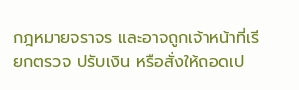กฎหมายจราจร และอาจถูกเจ้าหน้าที่เรียกตรวจ ปรับเงิน หรือสั่งให้ถอดเป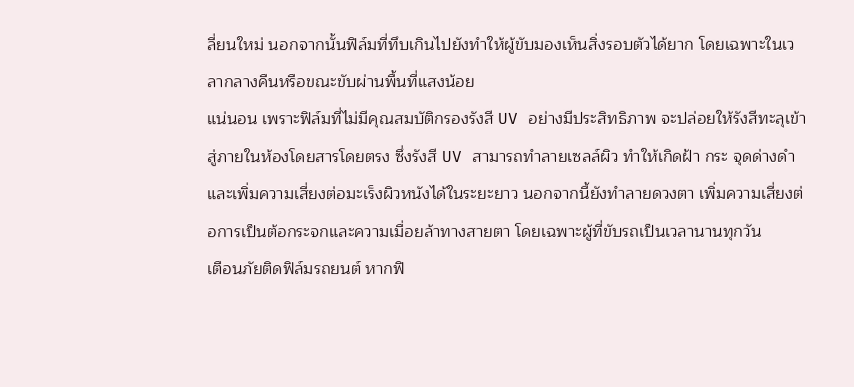ลี่ยนใหม่ นอกจากนั้นฟิล์มที่ทึบเกินไปยังทำให้ผู้ขับมองเห็นสิ่งรอบตัวได้ยาก โดยเฉพาะในเวลากลางคืนหรือขณะขับผ่านพื้นที่แสงน้อย
แน่นอน เพราะฟิล์มที่ไม่มีคุณสมบัติกรองรังสี UV อย่างมีประสิทธิภาพ จะปล่อยให้รังสีทะลุเข้าสู่ภายในห้องโดยสารโดยตรง ซึ่งรังสี UV สามารถทำลายเซลล์ผิว ทำให้เกิดฝ้า กระ จุดด่างดำ และเพิ่มความเสี่ยงต่อมะเร็งผิวหนังได้ในระยะยาว นอกจากนี้ยังทำลายดวงตา เพิ่มความเสี่ยงต่อการเป็นต้อกระจกและความเมื่อยล้าทางสายตา โดยเฉพาะผู้ที่ขับรถเป็นเวลานานทุกวัน
เตือนภัยติดฟิล์มรถยนต์ หากฟิ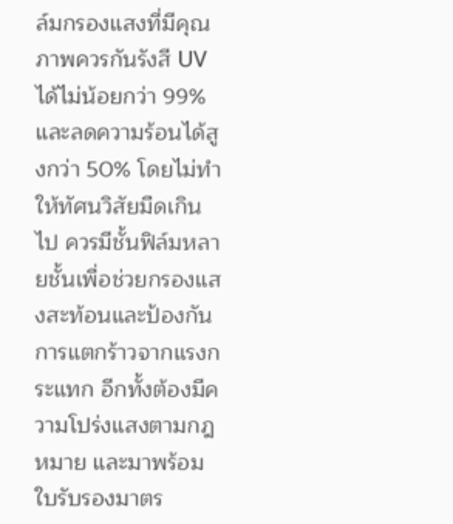ล์มกรองแสงที่มีคุณภาพควรกันรังสี UV ได้ไม่น้อยกว่า 99% และลดความร้อนได้สูงกว่า 50% โดยไม่ทำให้ทัศนวิสัยมืดเกินไป ควรมีชั้นฟิล์มหลายชั้นเพื่อช่วยกรองแสงสะท้อนและป้องกันการแตกร้าวจากแรงกระแทก อีกทั้งต้องมีความโปร่งแสงตามกฎหมาย และมาพร้อมใบรับรองมาตร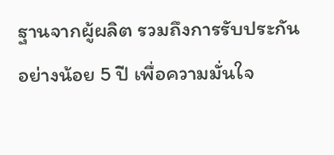ฐานจากผู้ผลิต รวมถึงการรับประกันอย่างน้อย 5 ปี เพื่อความมั่นใจ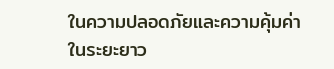ในความปลอดภัยและความคุ้มค่าในระยะยาว